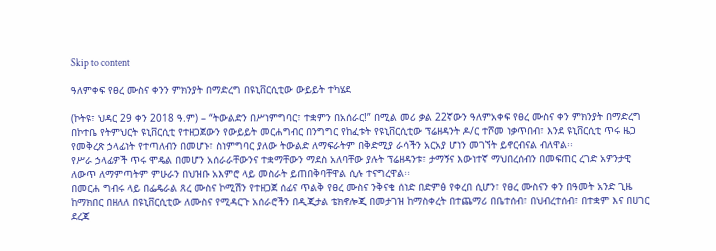Skip to content

ዓለምቀፍ የፀረ ሙስና ቀንን ምክንያት በማድረግ በዩኒቨርሲቲው ውይይት ተካሄደ

(ኮትዩ፣ ህዳር 29 ቀን 2018 ዓ.ም) – “ትውልድን በሥነምግባር፣ ተቋምን በአሰራር!” በሚል መሪ ቃል 22ኛውን ዓለምአቀፍ የፀረ ሙስና ቀን ምክንያት በማድረግ በኮተቤ የትምህርት ዩኒቨርሲቲ የተዘጋጀውን የውይይት መርሐግብር በንግግር የከፈቱት የዩኒቨርሲቲው ፕሬዘዳንት ዶ/ር ተሾመ ነቃጥበብ፣ እንደ ዩኒቨርሲቲ ጥሩ ዜጋ የመቅረጽ ኃላፊነት የተጣለብን በመሆኑ፣ ስነምግባር ያለው ትውልድ ለማፍራትም በቅድሚያ ራሳችን አርአያ ሆነን መገኘት ይኖርብናል ብለዋል፡፡
የሥራ ኃላፊዎች ጥሩ ሞዴል በመሆን አሰራራቸውንና ተቋማቸውን ማደስ አለባቸው ያሉት ፕሬዘዳንቱ፣ ታማኝና እውነተኛ ማህበረሰብን በመፍጠር ረገድ አዎንታዊ ለውጥ ለማምጣትም ምሁራን በህዝቡ አእምሮ ላይ መስራት ይጠበቅባቸዋል ሲሉ ተናግረዋል፡፡
በመርሐ ግብሩ ላይ በፌዴራል ጸረ ሙስና ኮሚሽን የተዘጋጀ ሰፊና ጥልቅ የፀረ ሙስና ንቅናቄ ሰነድ በድምፅ የቀረበ ሲሆን፣ የፀረ ሙስናን ቀን በዓመት አንድ ጊዜ ከማክበር በዘለለ በዩኒቨርሲቲው ለሙስና የሚዳርጉ አሰራሮችን በዲጂታል ቴክኖሎጂ በመታገዝ ከማስቀረት በተጨማሪ በቤተሰብ፣ በህብረተሰብ፣ በተቋም እና በሀገር ደረጃ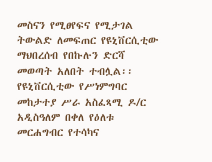መስናን የሚፀየፍና የሚታገል ትውልድ ለመፍጠር የዩኒቨርሲቲው ማህበረሰብ የበኩሉን ድርሻ መወጣት አለበት ተብሏል፡፡
የዩኒቨርሲቲው የሥነምግባር መከታተያ ሥራ አስፈጻሚ ዶ/ር አዲስዓለም በቀለ የዕለቱ መርሐግብር የተሳካና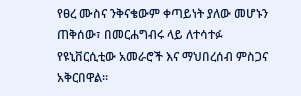የፀረ ሙስና ንቅናቄውም ቀጣይነት ያለው መሆኑን ጠቅሰው፣ በመርሐግብሩ ላይ ለተሳተፉ የዩኒቨርሲቲው አመራሮች እና ማህበረሰብ ምስጋና አቅርበዋል፡፡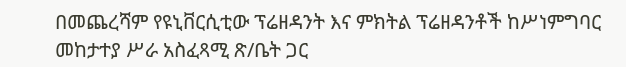በመጨረሻም የዩኒቨርሲቲው ፕሬዘዳንት እና ምክትል ፕሬዘዳንቶች ከሥነምግባር መከታተያ ሥራ አስፈጻሚ ጽ/ቤት ጋር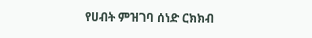የሀብት ምዝገባ ሰነድ ርክክብ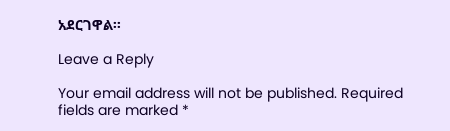አደርገዋል፡፡

Leave a Reply

Your email address will not be published. Required fields are marked *